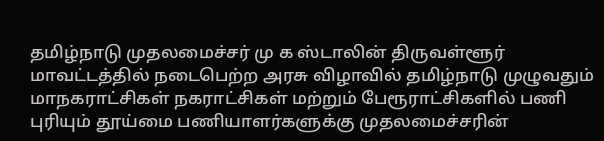தமிழ்நாடு முதலமைச்சர் மு க ஸ்டாலின் திருவள்ளூர் மாவட்டத்தில் நடைபெற்ற அரசு விழாவில் தமிழ்நாடு முழுவதும் மாநகராட்சிகள் நகராட்சிகள் மற்றும் பேரூராட்சிகளில் பணி புரியும் தூய்மை பணியாளர்களுக்கு முதலமைச்சரின்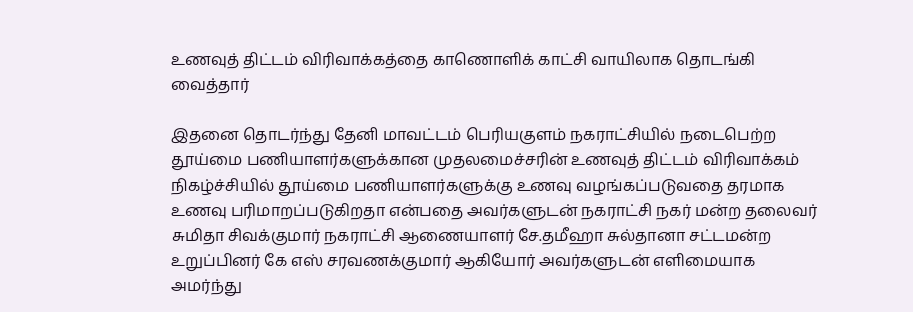உணவுத் திட்டம் விரிவாக்கத்தை காணொளிக் காட்சி வாயிலாக தொடங்கி வைத்தார்

இதனை தொடர்ந்து தேனி மாவட்டம் பெரியகுளம் நகராட்சியில் நடைபெற்ற தூய்மை பணியாளர்களுக்கான முதலமைச்சரின் உணவுத் திட்டம் விரிவாக்கம் நிகழ்ச்சியில் தூய்மை பணியாளர்களுக்கு உணவு வழங்கப்படுவதை தரமாக உணவு பரிமாறப்படுகிறதா என்பதை அவர்களுடன் நகராட்சி நகர் மன்ற தலைவர் சுமிதா சிவக்குமார் நகராட்சி ஆணையாளர் சே.தமீஹா சுல்தானா சட்டமன்ற உறுப்பினர் கே எஸ் சரவணக்குமார் ஆகியோர் அவர்களுடன் எளிமையாக அமர்ந்து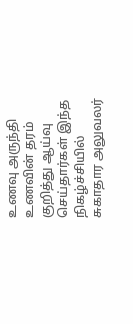உணவு அருந்தி உணவின் தரம் குறித்து ஆய்வு செய்தார்கள் இந்த நிகழ்ச்சியில் சுகாதார அலுவலர்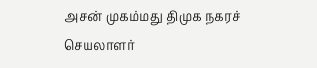அசன் முகம்மது திமுக நகரச் செயலாளர்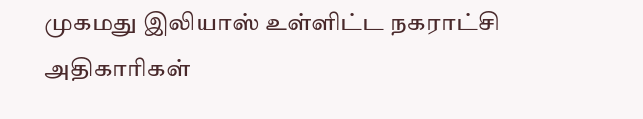முகமது இலியாஸ் உள்ளிட்ட நகராட்சி அதிகாரிகள்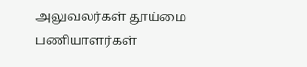அலுவலர்கள் தூய்மை பணியாளர்கள்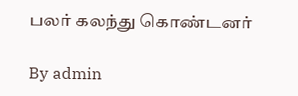பலர் கலந்து கொண்டனர்

By admin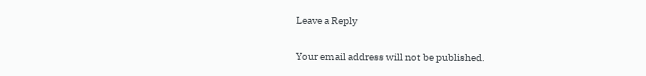Leave a Reply

Your email address will not be published.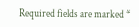Required fields are marked *